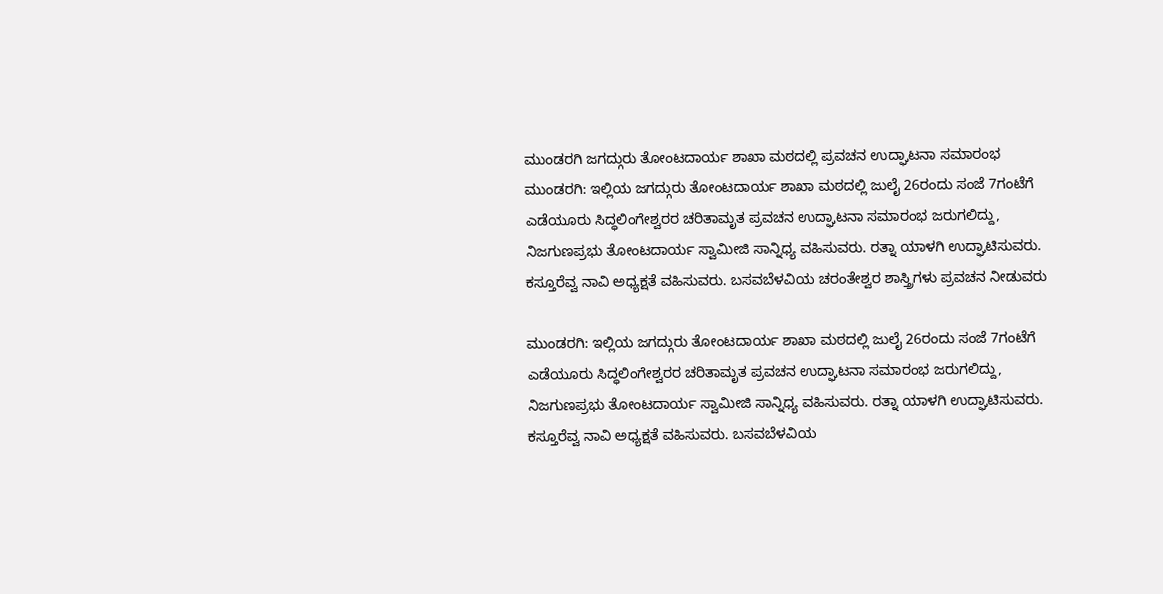ಮುಂಡರಗಿ ಜಗದ್ಗುರು ತೋಂಟದಾರ್ಯ ಶಾಖಾ ಮಠದಲ್ಲಿ ಪ್ರವಚನ ಉದ್ಘಾಟನಾ ಸಮಾರಂಭ
ಮುಂಡರಗಿ: ಇಲ್ಲಿಯ ಜಗದ್ಗುರು ತೋಂಟದಾರ್ಯ ಶಾಖಾ ಮಠದಲ್ಲಿ ಜುಲೈ 26ರಂದು ಸಂಜೆ 7ಗಂಟೆಗೆ ಎಡೆಯೂರು ಸಿದ್ಧಲಿಂಗೇಶ್ವರರ ಚರಿತಾಮೃತ ಪ್ರವಚನ ಉದ್ಘಾಟನಾ ಸಮಾರಂಭ ಜರುಗಲಿದ್ದು, ನಿಜಗುಣಪ್ರಭು ತೋಂಟದಾರ್ಯ ಸ್ವಾಮೀಜಿ ಸಾನ್ನಿಧ್ಯ ವಹಿಸುವರು. ರತ್ನಾ ಯಾಳಗಿ ಉದ್ಘಾಟಿಸುವರು. ಕಸ್ತೂರೆವ್ವ ನಾವಿ ಅಧ್ಯಕ್ಷತೆ ವಹಿಸುವರು. ಬಸವಬೆಳವಿಯ ಚರಂತೇಶ್ವರ ಶಾಸ್ತ್ರಿಗಳು ಪ್ರವಚನ ನೀಡುವರು

ಮುಂಡರಗಿ: ಇಲ್ಲಿಯ ಜಗದ್ಗುರು ತೋಂಟದಾರ್ಯ ಶಾಖಾ ಮಠದಲ್ಲಿ ಜುಲೈ 26ರಂದು ಸಂಜೆ 7ಗಂಟೆಗೆ ಎಡೆಯೂರು ಸಿದ್ಧಲಿಂಗೇಶ್ವರರ ಚರಿತಾಮೃತ ಪ್ರವಚನ ಉದ್ಘಾಟನಾ ಸಮಾರಂಭ ಜರುಗಲಿದ್ದು, ನಿಜಗುಣಪ್ರಭು ತೋಂಟದಾರ್ಯ ಸ್ವಾಮೀಜಿ ಸಾನ್ನಿಧ್ಯ ವಹಿಸುವರು. ರತ್ನಾ ಯಾಳಗಿ ಉದ್ಘಾಟಿಸುವರು. ಕಸ್ತೂರೆವ್ವ ನಾವಿ ಅಧ್ಯಕ್ಷತೆ ವಹಿಸುವರು. ಬಸವಬೆಳವಿಯ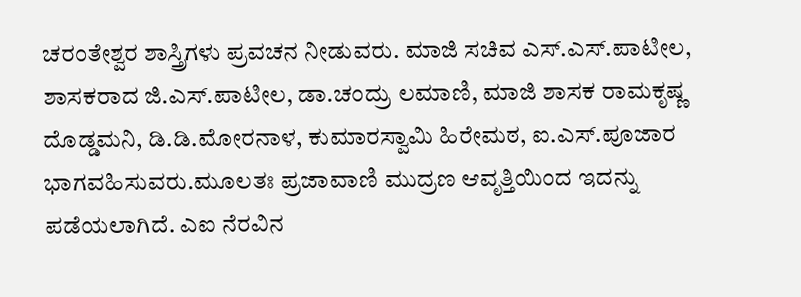ಚರಂತೇಶ್ವರ ಶಾಸ್ತ್ರಿಗಳು ಪ್ರವಚನ ನೀಡುವರು. ಮಾಜಿ ಸಚಿವ ಎಸ್.ಎಸ್.ಪಾಟೀಲ, ಶಾಸಕರಾದ ಜಿ.ಎಸ್.ಪಾಟೀಲ, ಡಾ.ಚಂದ್ರು ಲಮಾಣಿ, ಮಾಜಿ ಶಾಸಕ ರಾಮಕೃಷ್ಣ ದೊಡ್ಡಮನಿ, ಡಿ.ಡಿ.ಮೋರನಾಳ, ಕುಮಾರಸ್ವಾಮಿ ಹಿರೇಮಠ, ಐ.ಎಸ್.ಪೂಜಾರ ಭಾಗವಹಿಸುವರು.ಮೂಲತಃ ಪ್ರಜಾವಾಣಿ ಮುದ್ರಣ ಆವೃತ್ತಿಯಿಂದ ಇದನ್ನು ಪಡೆಯಲಾಗಿದೆ. ಎಐ ನೆರವಿನ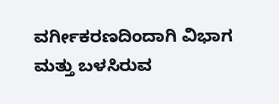ವರ್ಗೀಕರಣದಿಂದಾಗಿ ವಿಭಾಗ ಮತ್ತು ಬಳಸಿರುವ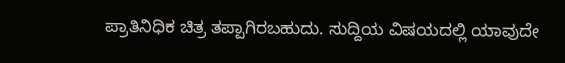ಪ್ರಾತಿನಿಧಿಕ ಚಿತ್ರ ತಪ್ಪಾಗಿರಬಹುದು. ಸುದ್ದಿಯ ವಿಷಯದಲ್ಲಿ ಯಾವುದೇ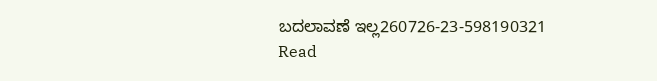ಬದಲಾವಣೆ ಇಲ್ಲ260726-23-598190321
Read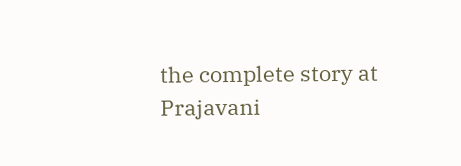the complete story at Prajavani